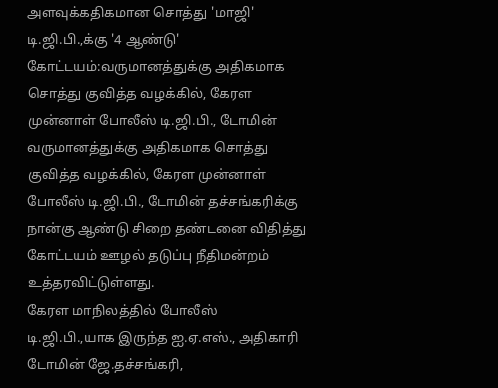அளவுக்கதிகமான சொத்து 'மாஜி' டி.ஜி.பி.,க்கு '4 ஆண்டு'
கோட்டயம்:வருமானத்துக்கு அதிகமாக சொத்து குவித்த வழக்கில், கேரள முன்னாள் போலீஸ் டி.ஜி.பி., டோமின்
வருமானத்துக்கு அதிகமாக சொத்து குவித்த வழக்கில், கேரள முன்னாள் போலீஸ் டி.ஜி.பி., டோமின் தச்சங்கரிக்கு நான்கு ஆண்டு சிறை தண்டனை விதித்து கோட்டயம் ஊழல் தடுப்பு நீதிமன்றம் உத்தரவிட்டுள்ளது.
கேரள மாநிலத்தில் போலீஸ் டி.ஜி.பி.,யாக இருந்த ஐ.ஏ.எஸ்., அதிகாரி டோமின் ஜே.தச்சங்கரி,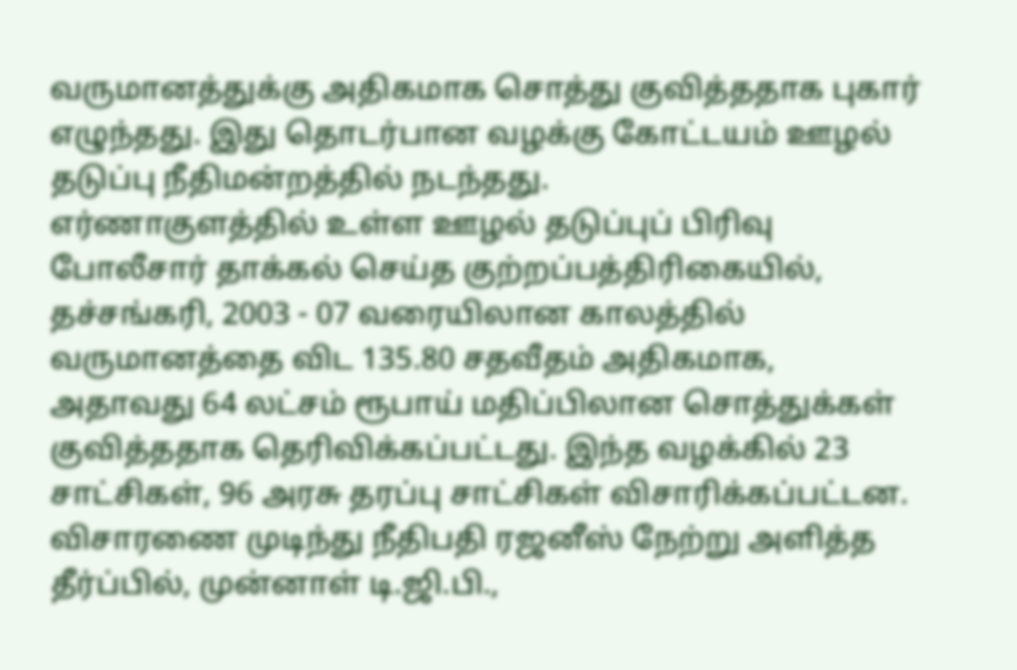வருமானத்துக்கு அதிகமாக சொத்து குவித்ததாக புகார் எழுந்தது. இது தொடர்பான வழக்கு கோட்டயம் ஊழல் தடுப்பு நீதிமன்றத்தில் நடந்தது.
எர்ணாகுளத்தில் உள்ள ஊழல் தடுப்புப் பிரிவு போலீசார் தாக்கல் செய்த குற்றப்பத்திரிகையில், தச்சங்கரி, 2003 - 07 வரையிலான காலத்தில் வருமானத்தை விட 135.80 சதவீதம் அதிகமாக, அதாவது 64 லட்சம் ரூபாய் மதிப்பிலான சொத்துக்கள் குவித்ததாக தெரிவிக்கப்பட்டது. இந்த வழக்கில் 23 சாட்சிகள், 96 அரசு தரப்பு சாட்சிகள் விசாரிக்கப்பட்டன.
விசாரணை முடிந்து நீதிபதி ரஜனீஸ் நேற்று அளித்த தீர்ப்பில், முன்னாள் டி.ஜி.பி.,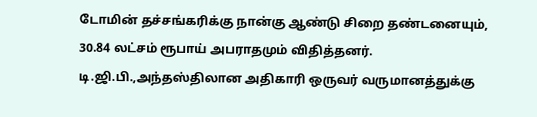டோமின் தச்சங்கரிக்கு நான்கு ஆண்டு சிறை தண்டனையும், 30.84 லட்சம் ரூபாய் அபராதமும் விதித்தனர். டி.ஜி.பி.,அந்தஸ்திலான அதிகாரி ஒருவர் வருமானத்துக்கு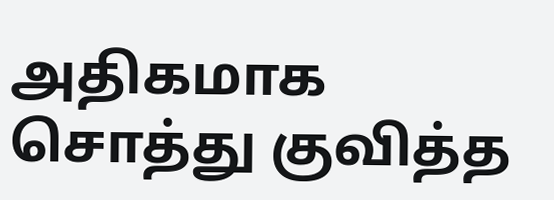அதிகமாக சொத்து குவித்த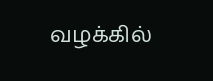வழக்கில்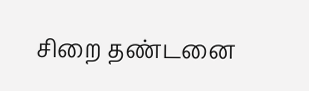சிறை தண்டனை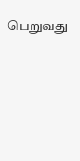பெறுவது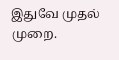இதுவே முதல் முறை.